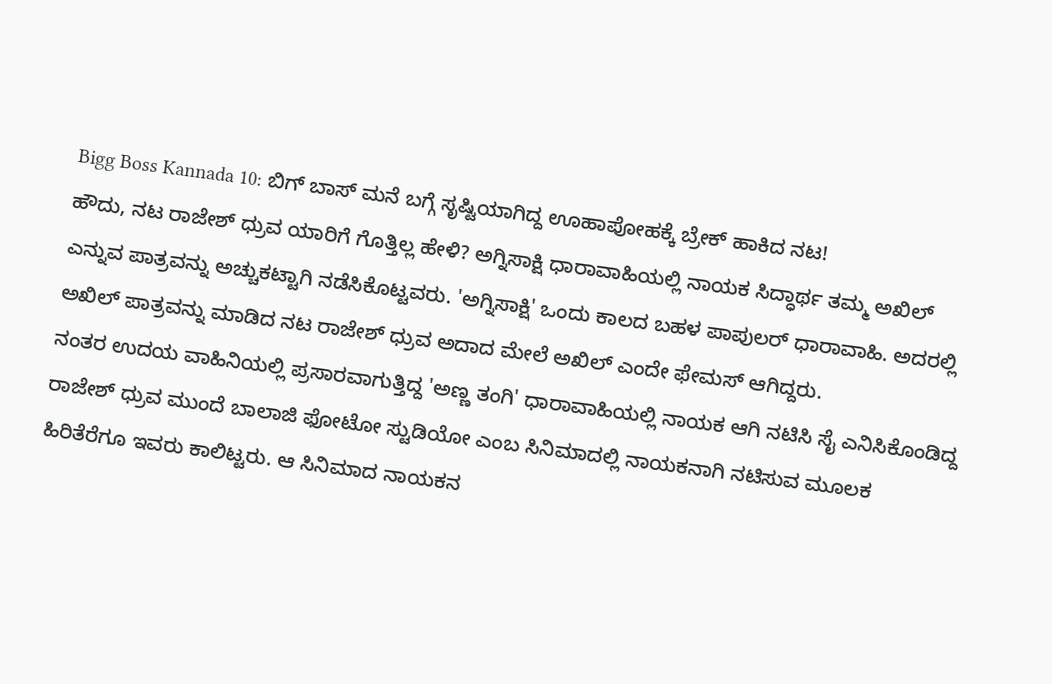Bigg Boss Kannada 10: ಬಿಗ್ ಬಾಸ್ ಮನೆ ಬಗ್ಗೆ ಸೃಷ್ಟಿಯಾಗಿದ್ದ ಊಹಾಪೋಹಕ್ಕೆ ಬ್ರೇಕ್ ಹಾಕಿದ ನಟ!
ಹೌದು, ನಟ ರಾಜೇಶ್ ಧ್ರುವ ಯಾರಿಗೆ ಗೊತ್ತಿಲ್ಲ ಹೇಳಿ? ಅಗ್ನಿಸಾಕ್ಷಿ ಧಾರಾವಾಹಿಯಲ್ಲಿ ನಾಯಕ ಸಿದ್ಧಾರ್ಥ ತಮ್ಮ ಅಖಿಲ್ ಎನ್ನುವ ಪಾತ್ರವನ್ನು ಅಚ್ಚುಕಟ್ಟಾಗಿ ನಡೆಸಿಕೊಟ್ಟವರು. 'ಅಗ್ನಿಸಾಕ್ಷಿ' ಒಂದು ಕಾಲದ ಬಹಳ ಪಾಪುಲರ್ ಧಾರಾವಾಹಿ. ಅದರಲ್ಲಿ ಅಖಿಲ್ ಪಾತ್ರವನ್ನು ಮಾಡಿದ ನಟ ರಾಜೇಶ್ ಧ್ರುವ ಅದಾದ ಮೇಲೆ ಅಖಿಲ್ ಎಂದೇ ಫೇಮಸ್ ಆಗಿದ್ದರು.
ನಂತರ ಉದಯ ವಾಹಿನಿಯಲ್ಲಿ ಪ್ರಸಾರವಾಗುತ್ತಿದ್ದ 'ಅಣ್ಣ ತಂಗಿ' ಧಾರಾವಾಹಿಯಲ್ಲಿ ನಾಯಕ ಆಗಿ ನಟಿಸಿ ಸೈ ಎನಿಸಿಕೊಂಡಿದ್ದ ರಾಜೇಶ್ ಧ್ರುವ ಮುಂದೆ ಬಾಲಾಜಿ ಫೋಟೋ ಸ್ಟುಡಿಯೋ ಎಂಬ ಸಿನಿಮಾದಲ್ಲಿ ನಾಯಕನಾಗಿ ನಟಿಸುವ ಮೂಲಕ ಹಿರಿತೆರೆಗೂ ಇವರು ಕಾಲಿಟ್ಟರು. ಆ ಸಿನಿಮಾದ ನಾಯಕನ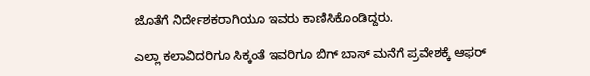ಜೊತೆಗೆ ನಿರ್ದೇಶಕರಾಗಿಯೂ ಇವರು ಕಾಣಿಸಿಕೊಂಡಿದ್ದರು.

ಎಲ್ಲಾ ಕಲಾವಿದರಿಗೂ ಸಿಕ್ಕಂತೆ ಇವರಿಗೂ ಬಿಗ್ ಬಾಸ್ ಮನೆಗೆ ಪ್ರವೇಶಕ್ಕೆ ಆಫರ್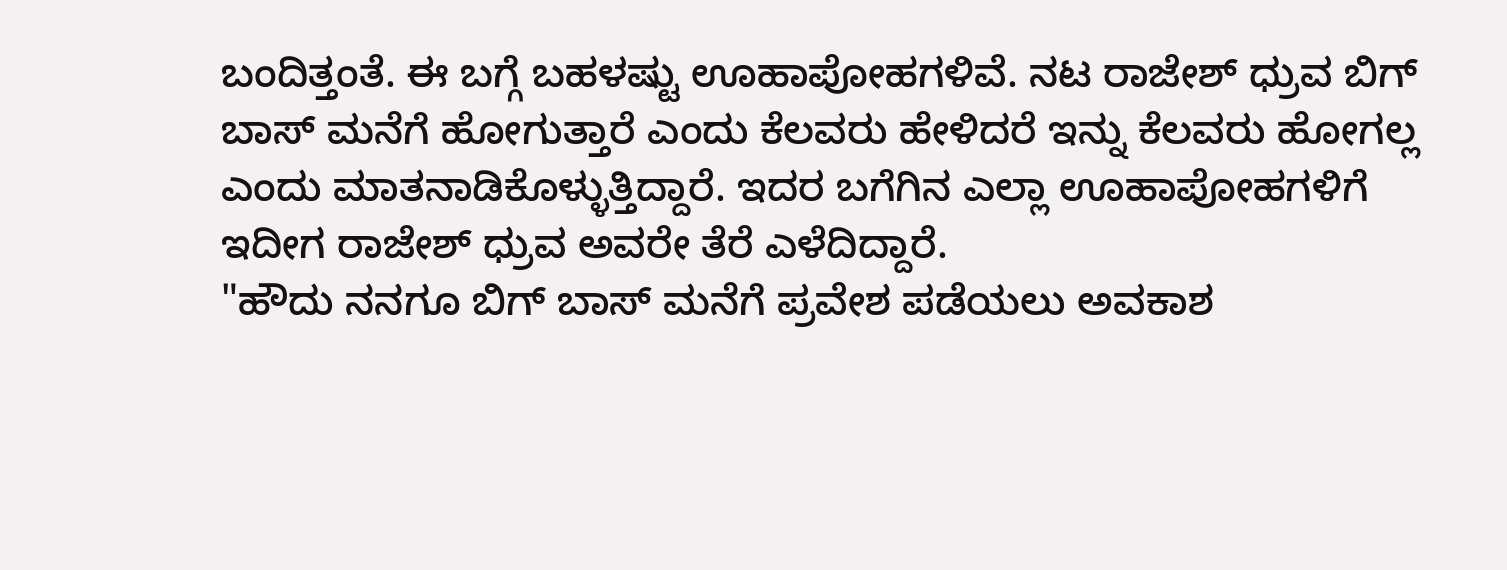ಬಂದಿತ್ತಂತೆ. ಈ ಬಗ್ಗೆ ಬಹಳಷ್ಟು ಊಹಾಪೋಹಗಳಿವೆ. ನಟ ರಾಜೇಶ್ ಧ್ರುವ ಬಿಗ್ ಬಾಸ್ ಮನೆಗೆ ಹೋಗುತ್ತಾರೆ ಎಂದು ಕೆಲವರು ಹೇಳಿದರೆ ಇನ್ನು ಕೆಲವರು ಹೋಗಲ್ಲ ಎಂದು ಮಾತನಾಡಿಕೊಳ್ಳುತ್ತಿದ್ದಾರೆ. ಇದರ ಬಗೆಗಿನ ಎಲ್ಲಾ ಊಹಾಪೋಹಗಳಿಗೆ ಇದೀಗ ರಾಜೇಶ್ ಧ್ರುವ ಅವರೇ ತೆರೆ ಎಳೆದಿದ್ದಾರೆ.
"ಹೌದು ನನಗೂ ಬಿಗ್ ಬಾಸ್ ಮನೆಗೆ ಪ್ರವೇಶ ಪಡೆಯಲು ಅವಕಾಶ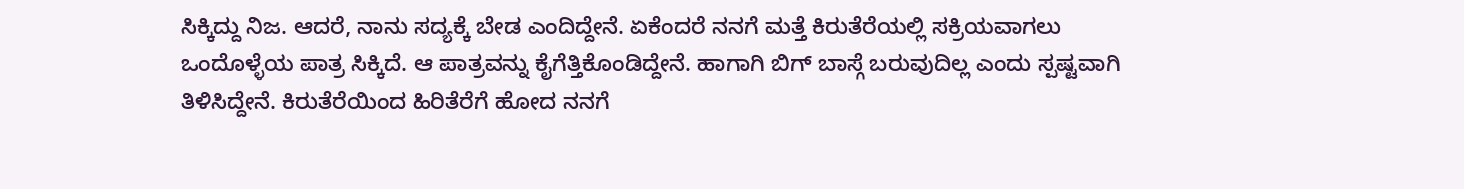ಸಿಕ್ಕಿದ್ದು ನಿಜ. ಆದರೆ, ನಾನು ಸದ್ಯಕ್ಕೆ ಬೇಡ ಎಂದಿದ್ದೇನೆ. ಏಕೆಂದರೆ ನನಗೆ ಮತ್ತೆ ಕಿರುತೆರೆಯಲ್ಲಿ ಸಕ್ರಿಯವಾಗಲು ಒಂದೊಳ್ಳೆಯ ಪಾತ್ರ ಸಿಕ್ಕಿದೆ. ಆ ಪಾತ್ರವನ್ನು ಕೈಗೆತ್ತಿಕೊಂಡಿದ್ದೇನೆ. ಹಾಗಾಗಿ ಬಿಗ್ ಬಾಸ್ಗೆ ಬರುವುದಿಲ್ಲ ಎಂದು ಸ್ಪಷ್ಟವಾಗಿ ತಿಳಿಸಿದ್ದೇನೆ. ಕಿರುತೆರೆಯಿಂದ ಹಿರಿತೆರೆಗೆ ಹೋದ ನನಗೆ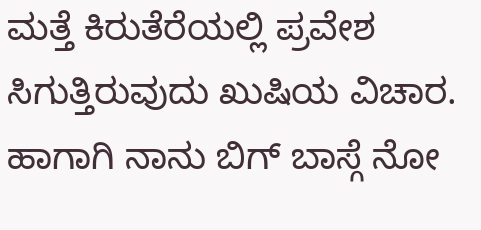ಮತ್ತೆ ಕಿರುತೆರೆಯಲ್ಲಿ ಪ್ರವೇಶ ಸಿಗುತ್ತಿರುವುದು ಖುಷಿಯ ವಿಚಾರ. ಹಾಗಾಗಿ ನಾನು ಬಿಗ್ ಬಾಸ್ಗೆ ನೋ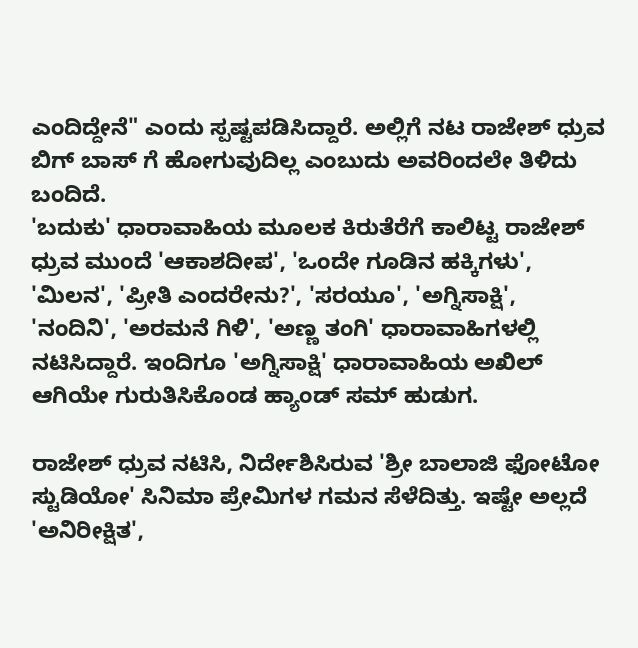ಎಂದಿದ್ದೇನೆ" ಎಂದು ಸ್ಪಷ್ಟಪಡಿಸಿದ್ದಾರೆ. ಅಲ್ಲಿಗೆ ನಟ ರಾಜೇಶ್ ಧ್ರುವ ಬಿಗ್ ಬಾಸ್ ಗೆ ಹೋಗುವುದಿಲ್ಲ ಎಂಬುದು ಅವರಿಂದಲೇ ತಿಳಿದು ಬಂದಿದೆ.
'ಬದುಕು' ಧಾರಾವಾಹಿಯ ಮೂಲಕ ಕಿರುತೆರೆಗೆ ಕಾಲಿಟ್ಟ ರಾಜೇಶ್ ಧ್ರುವ ಮುಂದೆ 'ಆಕಾಶದೀಪ', 'ಒಂದೇ ಗೂಡಿನ ಹಕ್ಕಿಗಳು', 'ಮಿಲನ', 'ಪ್ರೀತಿ ಎಂದರೇನು?', 'ಸರಯೂ', 'ಅಗ್ನಿಸಾಕ್ಷಿ', 'ನಂದಿನಿ', 'ಅರಮನೆ ಗಿಳಿ', 'ಅಣ್ಣ ತಂಗಿ' ಧಾರಾವಾಹಿಗಳಲ್ಲಿ ನಟಿಸಿದ್ದಾರೆ. ಇಂದಿಗೂ 'ಅಗ್ನಿಸಾಕ್ಷಿ' ಧಾರಾವಾಹಿಯ ಅಖಿಲ್ ಆಗಿಯೇ ಗುರುತಿಸಿಕೊಂಡ ಹ್ಯಾಂಡ್ ಸಮ್ ಹುಡುಗ.

ರಾಜೇಶ್ ಧ್ರುವ ನಟಿಸಿ, ನಿರ್ದೇಶಿಸಿರುವ 'ಶ್ರೀ ಬಾಲಾಜಿ ಫೋಟೋ ಸ್ಟುಡಿಯೋ' ಸಿನಿಮಾ ಪ್ರೇಮಿಗಳ ಗಮನ ಸೆಳೆದಿತ್ತು. ಇಷ್ಟೇ ಅಲ್ಲದೆ 'ಅನಿರೀಕ್ಷಿತ',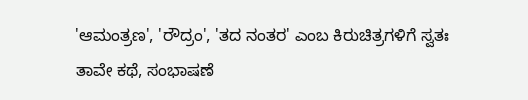'ಆಮಂತ್ರಣ', 'ರೌದ್ರಂ', 'ತದ ನಂತರ' ಎಂಬ ಕಿರುಚಿತ್ರಗಳಿಗೆ ಸ್ವತಃ ತಾವೇ ಕಥೆ, ಸಂಭಾಷಣೆ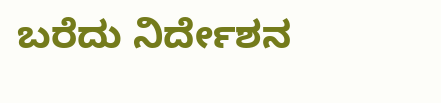ಬರೆದು ನಿರ್ದೇಶನ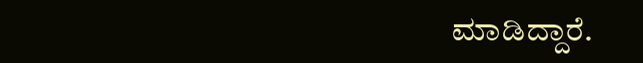ಮಾಡಿದ್ದಾರೆ.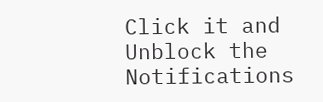Click it and Unblock the Notifications